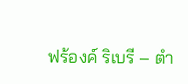ฟร้องค์ ริเบรี – ตำ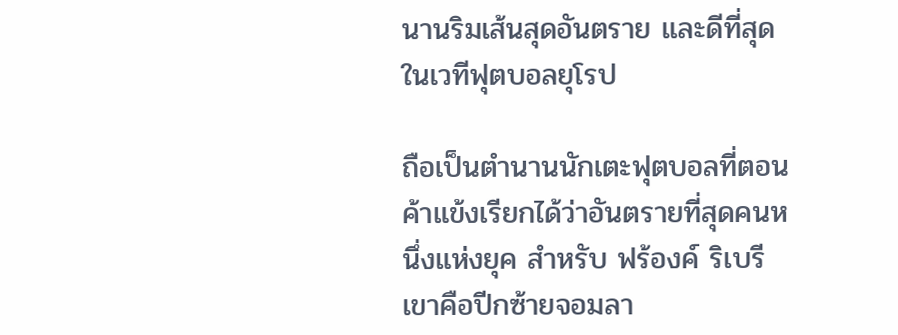นานริมเส้นสุดอันตราย และดีที่สุดในเวทีฟุตบอลยุโรป

ถือเป็นตำนานนักเตะฟุตบอลที่ตอนค้าแข้งเรียกได้ว่าอันตรายที่สุดคนหนึ่งแห่งยุค สำหรับ ฟร้องค์ ริเบรี เขาคือปีกซ้ายจอมลา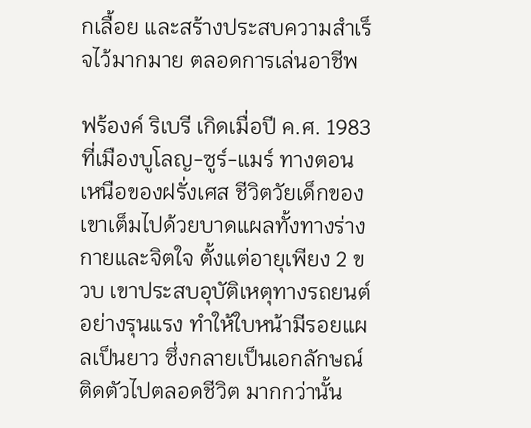กเลื้อย และสร้างประสบความสำเร็จไว้มากมาย ตลอดการเล่นอาชีพ

ฟร้องค์ ริเบรี เกิดเมื่อปี ค.ศ. 1983 ที่เมืองบูโลญ-ซูร์-แมร์ ทางตอนเหนือของฝรั่งเศส ชีวิตวัยเด็กของเขาเต็มไปด้วยบาดแผลทั้งทางร่างกายและจิตใจ ตั้งแต่อายุเพียง 2 ขวบ เขาประสบอุบัติเหตุทางรถยนต์อย่างรุนแรง ทำให้ใบหน้ามีรอยแผลเป็นยาว ซึ่งกลายเป็นเอกลักษณ์ติดตัวไปตลอดชีวิต มากกว่านั้น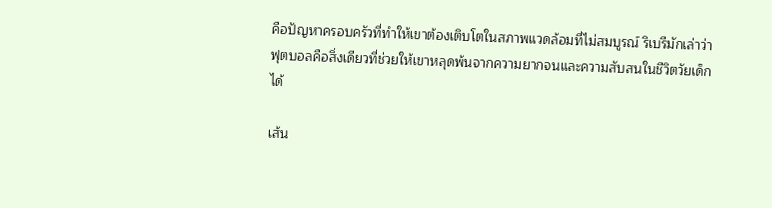คือปัญหาครอบครัวที่ทำให้เขาต้องเติบโตในสภาพแวดล้อมที่ไม่สมบูรณ์ ริเบรีมักเล่าว่าฟุตบอลคือสิ่งเดียวที่ช่วยให้เขาหลุดพ้นจากความยากจนและความสับสนในชีวิตวัยเด็กได้

เส้น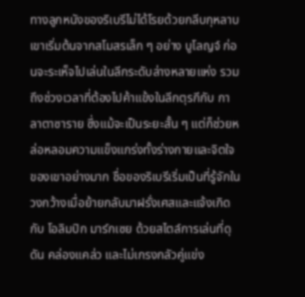ทางลูกหนังของริเบรีไม่ได้โรยด้วยกลีบกุหลาบ เขาเริ่มต้นจากสโมสรเล็ก ๆ อย่าง บูโลญจ์ ก่อนจะระเห็จไปเล่นในลีกระดับล่างหลายแห่ง รวมถึงช่วงเวลาที่ต้องไปค้าแข้งในลีกตุรกีกับ กาลาตาซาราย ซึ่งแม้จะเป็นระยะสั้น ๆ แต่ก็ช่วยหล่อหลอมความแข็งแกร่งทั้งร่างกายและจิตใจของเขาอย่างมาก ชื่อของริเบรีเริ่มเป็นที่รู้จักในวงกว้างเมื่อย้ายกลับมาฝรั่งเศสและแจ้งเกิดกับ โอลิมปิก มาร์กเซย ด้วยสไตล์การเล่นที่ดุดัน คล่องแคล่ว และไม่เกรงกลัวคู่แข่ง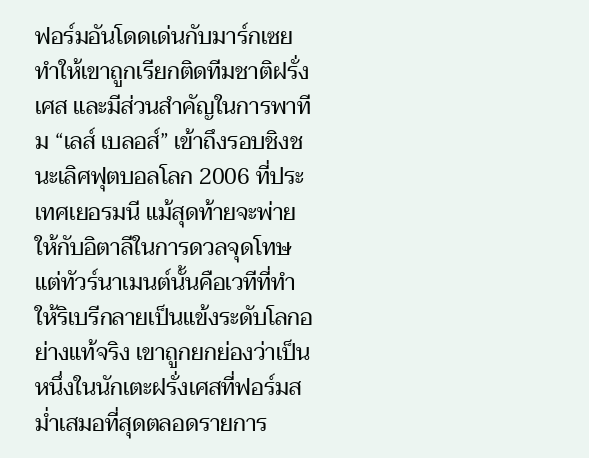ฟอร์มอันโดดเด่นกับมาร์กเซย ทำให้เขาถูกเรียกติดทีมชาติฝรั่งเศส และมีส่วนสำคัญในการพาทีม “เลส์ เบลอส์” เข้าถึงรอบชิงชนะเลิศฟุตบอลโลก 2006 ที่ประเทศเยอรมนี แม้สุดท้ายจะพ่ายให้กับอิตาลีในการดวลจุดโทษ แต่ทัวร์นาเมนต์นั้นคือเวทีที่ทำให้ริเบรีกลายเป็นแข้งระดับโลกอย่างแท้จริง เขาถูกยกย่องว่าเป็นหนึ่งในนักเตะฝรั่งเศสที่ฟอร์มสม่ำเสมอที่สุดตลอดรายการ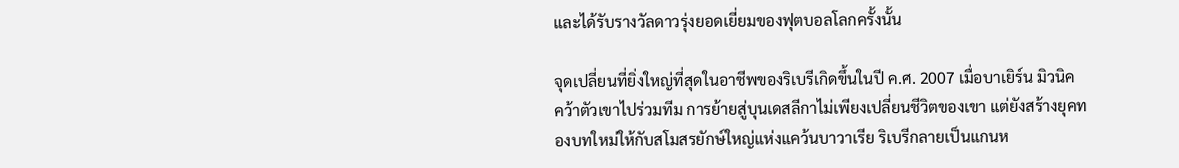และได้รับรางวัลดาวรุ่งยอดเยี่ยมของฟุตบอลโลกครั้งนั้น

จุดเปลี่ยนที่ยิ่งใหญ่ที่สุดในอาชีพของริเบรีเกิดขึ้นในปี ค.ศ. 2007 เมื่อบาเยิร์น มิวนิค คว้าตัวเขาไปร่วมทีม การย้ายสู่บุนเดสลีกาไม่เพียงเปลี่ยนชีวิตของเขา แต่ยังสร้างยุคทองบทใหม่ให้กับสโมสรยักษ์ใหญ่แห่งแคว้นบาวาเรีย ริเบรีกลายเป็นแกนห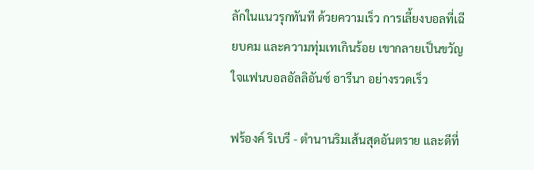ลักในแนวรุกทันที ด้วยความเร็ว การเลี้ยงบอลที่เฉียบคม และความทุ่มเทเกินร้อย เขากลายเป็นขวัญใจแฟนบอลอัลลิอันซ์ อารีนา อย่างรวดเร็ว

ฟร้องค์ ริเบรี - ตำนานริมเส้นสุดอันตราย และดีที่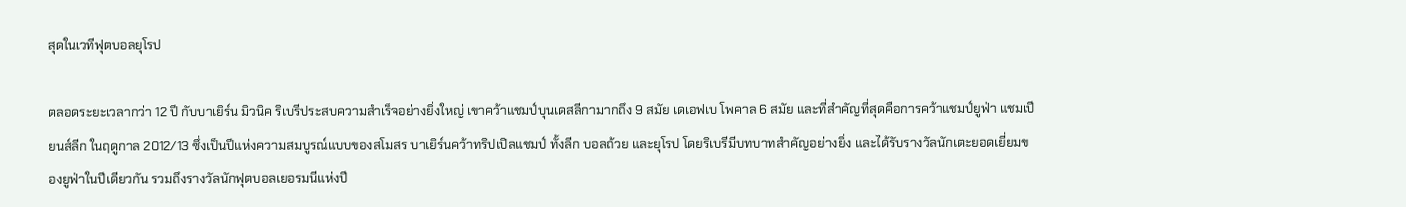สุดในเวทีฟุตบอลยุโรป

ตลอดระยะเวลากว่า 12 ปี กับบาเยิร์น มิวนิค ริเบรีประสบความสำเร็จอย่างยิ่งใหญ่ เขาคว้าแชมป์บุนเดสลีกามากถึง 9 สมัย เดเอฟเบ โพคาล 6 สมัย และที่สำคัญที่สุดคือการคว้าแชมป์ยูฟ่า แชมเปียนส์ลีก ในฤดูกาล 2012/13 ซึ่งเป็นปีแห่งความสมบูรณ์แบบของสโมสร บาเยิร์นคว้าทริปเปิลแชมป์ ทั้งลีก บอลถ้วย และยุโรป โดยริเบรีมีบทบาทสำคัญอย่างยิ่ง และได้รับรางวัลนักเตะยอดเยี่ยมของยูฟ่าในปีเดียวกัน รวมถึงรางวัลนักฟุตบอลเยอรมนีแห่งปี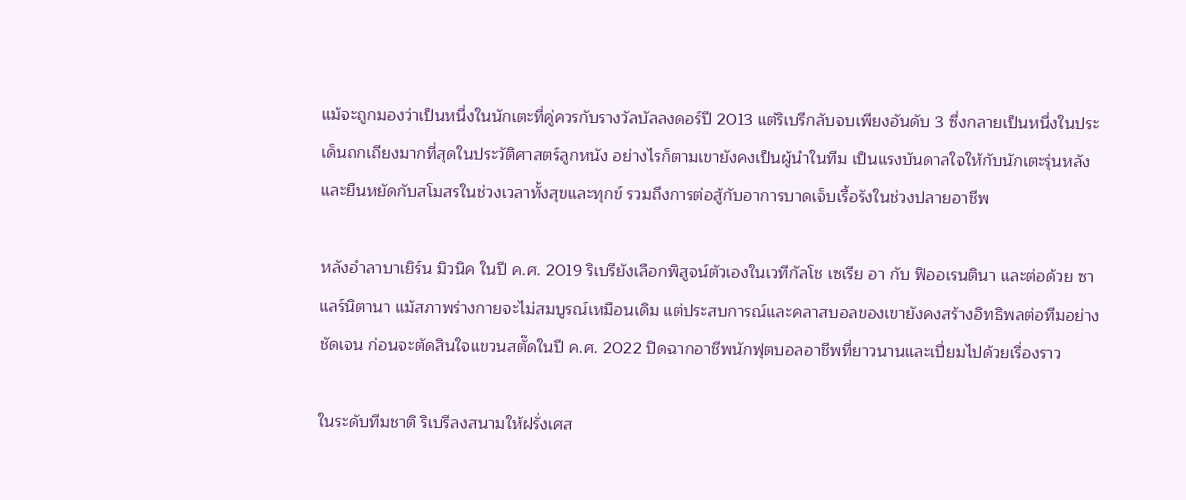แม้จะถูกมองว่าเป็นหนึ่งในนักเตะที่คู่ควรกับรางวัลบัลลงดอร์ปี 2013 แต่ริเบรีกลับจบเพียงอันดับ 3 ซึ่งกลายเป็นหนึ่งในประเด็นถกเถียงมากที่สุดในประวัติศาสตร์ลูกหนัง อย่างไรก็ตามเขายังคงเป็นผู้นำในทีม เป็นแรงบันดาลใจให้กับนักเตะรุ่นหลัง และยืนหยัดกับสโมสรในช่วงเวลาทั้งสุขและทุกข์ รวมถึงการต่อสู้กับอาการบาดเจ็บเรื้อรังในช่วงปลายอาชีพ

หลังอำลาบาเยิร์น มิวนิค ในปี ค.ศ. 2019 ริเบรียังเลือกพิสูจน์ตัวเองในเวทีกัลโช เซเรีย อา กับ ฟิออเรนตินา และต่อด้วย ซาแลร์นิตานา แม้สภาพร่างกายจะไม่สมบูรณ์เหมือนเดิม แต่ประสบการณ์และคลาสบอลของเขายังคงสร้างอิทธิพลต่อทีมอย่างชัดเจน ก่อนจะตัดสินใจแขวนสตั๊ดในปี ค.ศ. 2022 ปิดฉากอาชีพนักฟุตบอลอาชีพที่ยาวนานและเปี่ยมไปด้วยเรื่องราว

ในระดับทีมชาติ ริเบรีลงสนามให้ฝรั่งเศส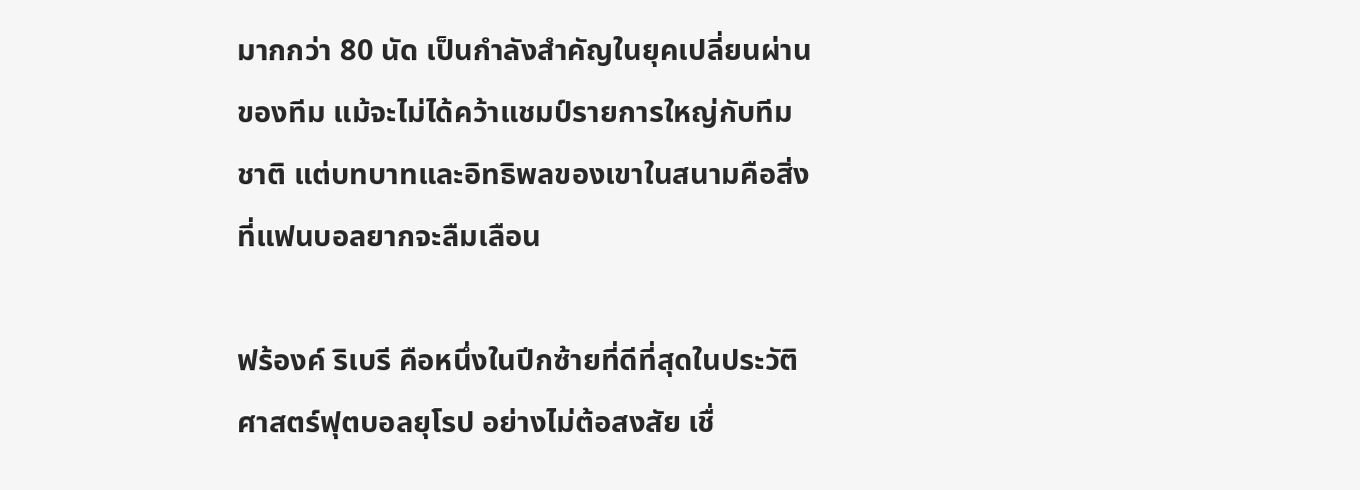มากกว่า 80 นัด เป็นกำลังสำคัญในยุคเปลี่ยนผ่านของทีม แม้จะไม่ได้คว้าแชมป์รายการใหญ่กับทีมชาติ แต่บทบาทและอิทธิพลของเขาในสนามคือสิ่งที่แฟนบอลยากจะลืมเลือน

ฟร้องค์ ริเบรี คือหนึ่งในปีกซ้ายที่ดีที่สุดในประวัติศาสตร์ฟุตบอลยุโรป อย่างไม่ต้อสงสัย เชื่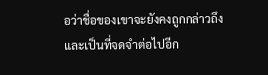อว่าชื่อของเขาจะยังคงถูกกล่าวถึง และเป็นที่จดจำต่อไปอีก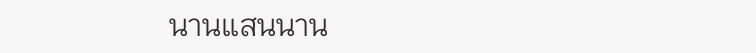นานแสนนาน